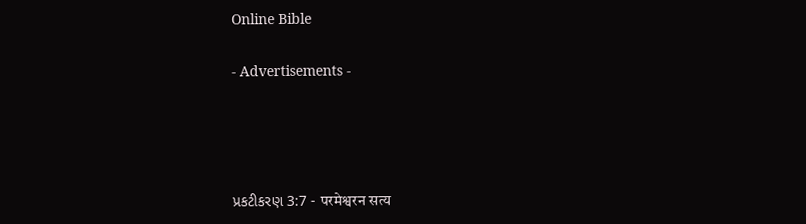Online Bible

- Advertisements -




પ્રકટીકરણ 3:7 - परमेश्वरन सत्य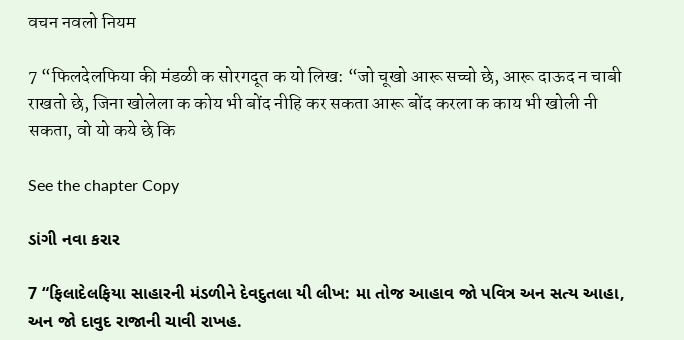वचन नवलो नियम

7 “फिलदेलफिया की मंडळी क सोरगदूत क यो लिख: “जो चूखो आरू सच्चो छे, आरू दाऊद न चाबी राखतो छे, जिना खोलेला क कोय भी बोंद नीहि कर सकता आरू बोंद करला क काय भी खोली नी सकता, वो यो कये छे कि

See the chapter Copy

ડાંગી નવા કરાર

7 “ફિલાદેલફિયા સાહારની મંડળીને દેવદુતલા યી લીખ: મા તોજ આહાવ જો પવિત્ર અન સત્ય આહા, અન જો દાવુદ રાજાની ચાવી રાખહ.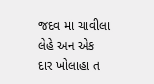જદવ મા ચાવીલા લેહે અન એક દાર ખોલાહા ત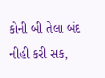કોની બી તેલા બંદ નીહી કરી સક,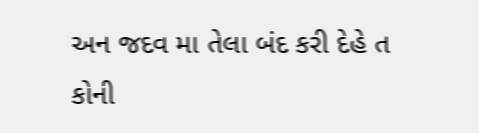અન જદવ મા તેલા બંદ કરી દેહે ત કોની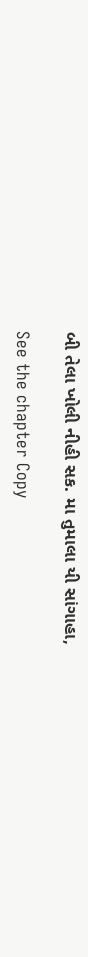બી તેલા ખોલી નીહી સક. મા તુમાલા યી સાંગાહા,

See the chapter Copy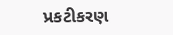પ્રકટીકરણ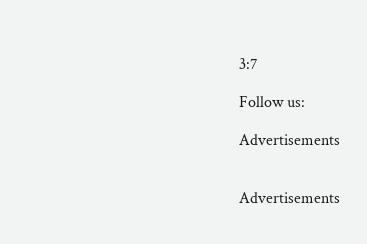3:7

Follow us:

Advertisements


Advertisements